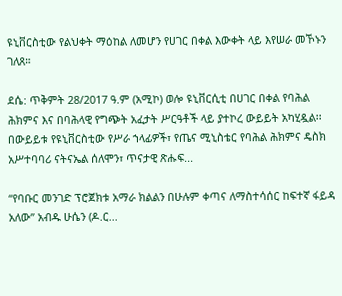ዩኒቨርስቲው የልህቀት ማዕከል ለመሆን የሀገር በቀል እውቀት ላይ እየሠራ መኾኑን ገለጸ።

ደሴ: ጥቅምት 28/2017 ዓ.ም (አሚኮ) ወሎ ዩኒቨርሲቲ በሀገር በቀል የባሕል ሕክምና እና በባሕላዊ የግጭት አፈታት ሥርዓቶች ላይ ያተኮረ ውይይት አካሂዷል፡፡ በውይይቱ የዩኒቨርስቲው የሥራ ኀላፊዎች፣ የጤና ሚኒስቴር የባሕል ሕክምና ዴስክ አሥተባባሪ ናትናኤል ሰለሞን፣ ጥናታዊ ጽሑፍ...

“የባቡር መንገድ ፕሮጀክቱ አማራ ክልልን በሁሉም ቀጣና ለማስተሳሰር ከፍተኛ ፋይዳ አለው” አብዱ ሁሴን (ዶ.ር...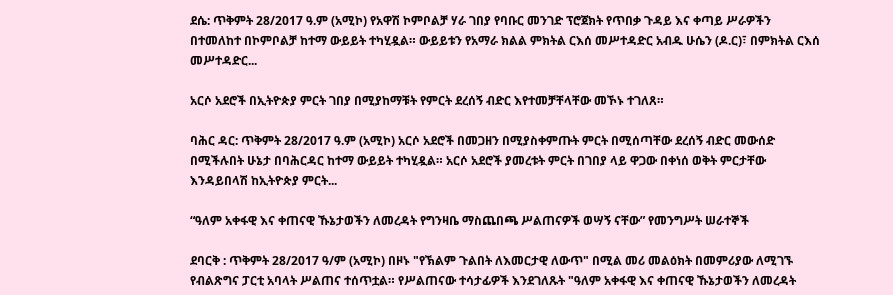ደሴ: ጥቅምት 28/2017 ዓ.ም (አሚኮ) የአዋሽ ኮምቦልቻ ሃራ ገበያ የባቡር መንገድ ፕሮጀክት የጥበቃ ጉዳይ እና ቀጣይ ሥራዎችን በተመለከተ በኮምቦልቻ ከተማ ውይይት ተካሂዷል። ውይይቱን የአማራ ክልል ምክትል ርእሰ መሥተዳድር አብዱ ሁሴን (ዶ.ር)፣ በምክትል ርእሰ መሥተዳድር...

አርሶ አደሮች በኢትዮጵያ ምርት ገበያ በሚያከማቹት የምርት ደረሰኝ ብድር እየተመቻቸላቸው መኾኑ ተገለጸ።

ባሕር ዳር: ጥቅምት 28/2017 ዓ.ም (አሚኮ) አርሶ አደሮች በመጋዘን በሚያስቀምጡት ምርት በሚሰጣቸው ደረሰኝ ብድር መውሰድ በሚችሉበት ሁኔታ በባሕርዳር ከተማ ውይይት ተካሂዷል። አርሶ አደሮች ያመረቱት ምርት በገበያ ላይ ዋጋው በቀነሰ ወቅት ምርታቸው እንዳይበላሽ ከኢትዮጵያ ምርት...

“ዓለም አቀፋዊ እና ቀጠናዊ ኹኔታወችን ለመረዳት የግንዛቤ ማስጨበጫ ሥልጠናዎች ወሣኝ ናቸው” የመንግሥት ሠራተኞች

ደባርቅ : ጥቅምት 28/2017 ዓ/ም (አሚኮ) በዞኑ "የኽልም ጉልበት ለእመርታዊ ለውጥ" በሚል መሪ መልዕክት በመምሪያው ለሚገኙ የብልጽግና ፓርቲ አባላት ሥልጠና ተሰጥቷል። የሥልጠናው ተሳታፊዎች እንደገለጹት "ዓለም አቀፋዊ እና ቀጠናዊ ኹኔታወችን ለመረዳት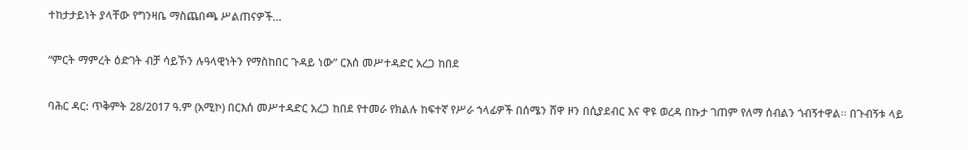ተከታታይነት ያላቸው የግንዛቤ ማስጨበጫ ሥልጠናዎች...

“ምርት ማምረት ዕድገት ብቻ ሳይኾን ሉዓላዊነትን የማስከበር ጉዳይ ነው” ርእሰ መሥተዳድር አረጋ ከበደ

ባሕር ዳር: ጥቅምት 28/2017 ዓ.ም (አሚኮ) በርእሰ መሥተዳድር አረጋ ከበደ የተመራ የክልሉ ከፍተኛ የሥራ ኀላፊዎች በሰሜን ሸዋ ዞን በሲያደብር እና ዋዩ ወረዳ በኩታ ገጠም የለማ ሰብልን ጎብኝተዋል፡፡ በጉብኝቱ ላይ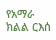የአማራ ክልል ርእሰ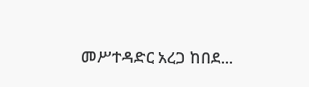መሥተዳድር አረጋ ከበደ...